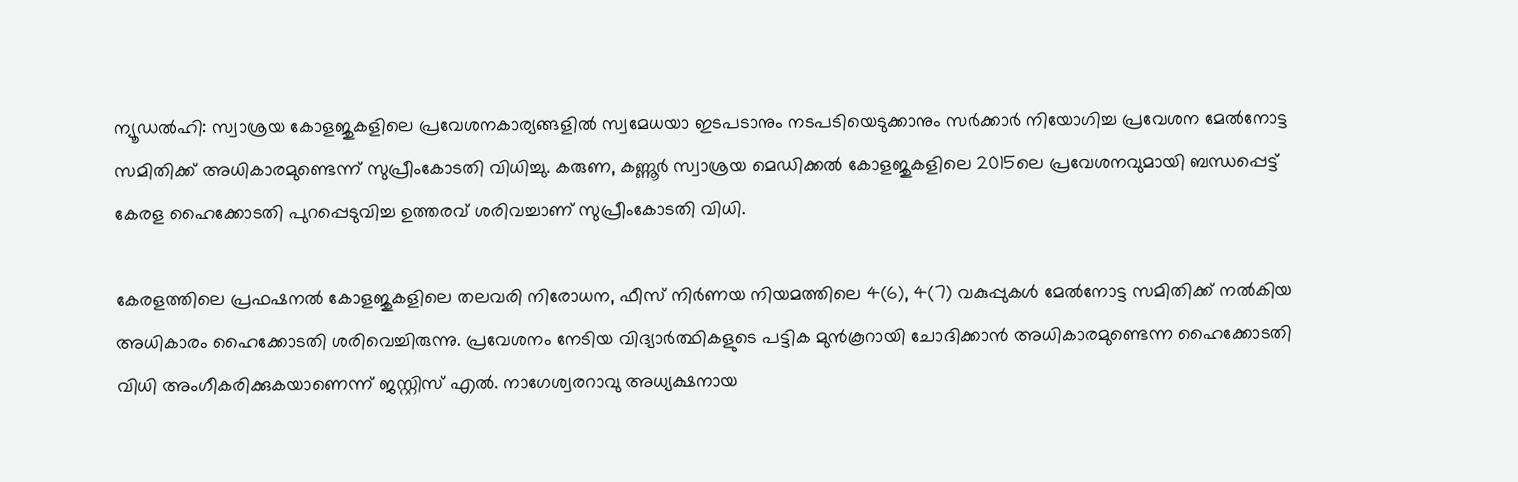ന്യൂഡൽഹി: സ്വാശ്രയ കോളജുകളിലെ പ്രവേശനകാര്യങ്ങളിൽ സ്വമേധയാ ഇടപടാനും നടപടിയെടുക്കാനും സർക്കാർ നിയോഗിച്ച പ്രവേശന മേൽനോട്ട സമിതിക്ക് അധികാരമുണ്ടെന്ന് സുപ്രീംകോടതി വിധിച്ചു. കരുണ, കണ്ണൂർ സ്വാശ്രയ മെഡിക്കൽ കോളജുകളിലെ 2015ലെ പ്രവേശനവുമായി ബന്ധപ്പെട്ട് കേരള ഹൈക്കോടതി പുറപ്പെടുവിച്ച ഉത്തരവ് ശരിവച്ചാണ് സുപ്രീംകോടതി വിധി.

കേരളത്തിലെ പ്രഫഷനൽ കോളജുകളിലെ തലവരി നിരോധന, ഫീസ് നിർണയ നിയമത്തിലെ 4(6), 4(7) വകുപ്പുകൾ മേൽനോട്ട സമിതിക്ക് നൽകിയ അധികാരം ഹൈക്കോടതി ശരിവെച്ചിരുന്നു. പ്രവേശനം നേടിയ വിദ്യാർത്ഥികളുടെ പട്ടിക മുൻകൂറായി ചോദിക്കാൻ അധികാരമുണ്ടെന്ന ഹൈക്കോടതി വിധി അംഗീകരിക്കുകയാണെന്ന് ജസ്റ്റിസ് എൽ. നാഗേശ്വരറാവു അധ്യക്ഷനായ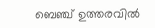ബെഞ്ച് ഉത്തരവിൽ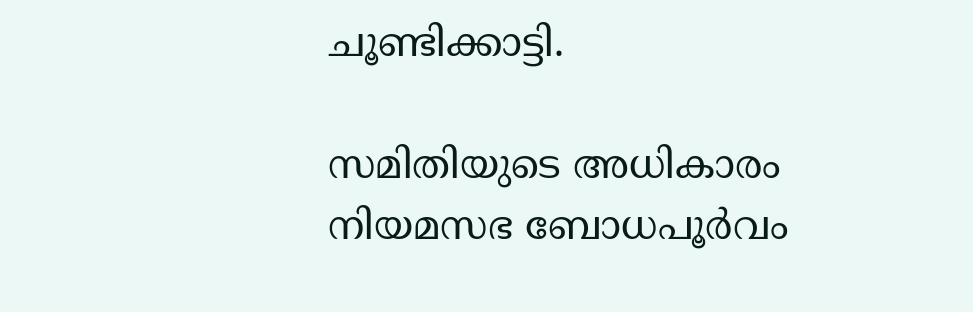ചൂണ്ടിക്കാട്ടി.

സമിതിയുടെ അധികാരം നിയമസഭ ബോധപൂർവം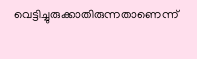വെട്ടിച്ചുരുക്കാതിരുന്നതാണെന്ന്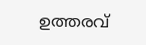ഉത്തരവ്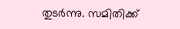തുടർന്നു. സമിതിക്ക്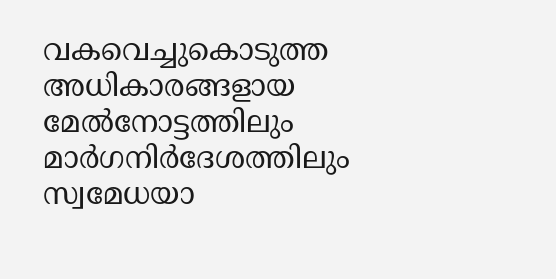വകവെച്ചുകൊടുത്ത അധികാരങ്ങളായ മേൽനോട്ടത്തിലും മാർഗനിർദേശത്തിലും സ്വമേധയാ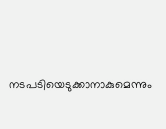നടപടിയെടുക്കാനാകുമെന്നും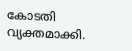കോടതി വ്യക്തമാക്കി.